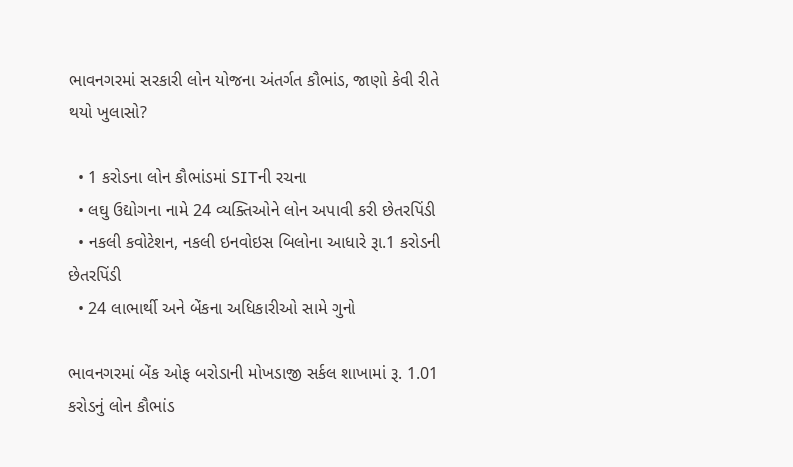ભાવનગરમાં સરકારી લોન યોજના અંતર્ગત કૌભાંડ, જાણો કેવી રીતે થયો ખુલાસો?

  • 1 કરોડના લોન કૌભાંડમાં SITની રચના
  • લઘુ ઉદ્યોગના નામે 24 વ્યક્તિઓને લોન અપાવી કરી છેતરપિંડી
  • નકલી કવોટેશન, નકલી ઇનવોઇસ બિલોના આધારે રૂા.1 કરોડની છેતરપિંડી
  • 24 લાભાર્થી અને બેંકના અધિકારીઓ સામે ગુનો

ભાવનગરમાં બેંક ઓફ બરોડાની મોખડાજી સર્કલ શાખામાં રૂ. 1.01 કરોડનું લોન કૌભાંડ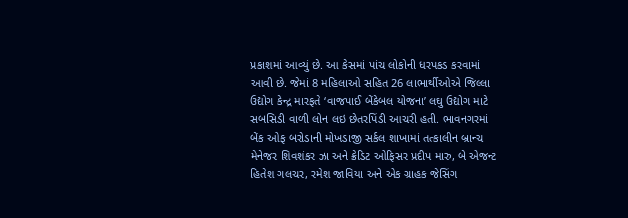પ્રકાશમાં આવ્યું છે. આ કેસમાં પાંચ લોકોની ધરપકડ કરવામાં આવી છે. જેમાં 8 મહિલાઓ સહિત 26 લાભાર્થીઓએ જિલ્લા ઉદ્યોગ કેન્દ્ર મારફતે ‘વાજપાઈ બેંકેબલ યોજના’ લઘુ ઉદ્યોગ માટે સબસિડી વાળી લોન લઇ છેતરપિંડી આચરી હતી. ભાવનગરમાં બેંક ઓફ બરોડાની મોખડાજી સર્કલ શાખામાં તત્કાલીન બ્રાન્ચ મેનેજર શિવશંકર ઝા અને ક્રેડિટ ઓફિસર પ્રદીપ મારુ, બે એજન્ટ હિતેશ ગલચર, રમેશ જાવિયા અને એક ગ્રાહક જેસિંગ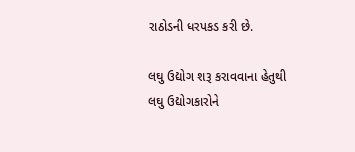રાઠોડની ધરપકડ કરી છે.

લઘુ ઉદ્યોગ શરૂ કરાવવાના હેતુથી લઘુ ઉદ્યોગકારોને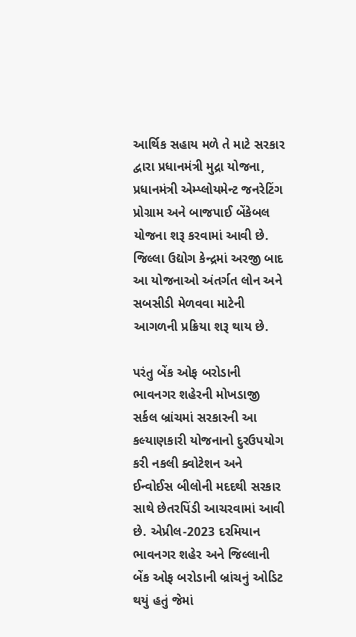આર્થિક સહાય મળે તે માટે સરકાર દ્વારા પ્રધાનમંત્રી મુદ્રા યોજના, પ્રધાનમંત્રી એમ્પ્લોયમેન્ટ જનરેટિંગ પ્રોગ્રામ અને બાજપાઈ બેંકેબલ યોજના શરૂ કરવામાં આવી છે. જિલ્લા ઉદ્યોગ કેન્દ્રમાં અરજી બાદ આ યોજનાઓ અંતર્ગત લોન અને સબસીડી મેળવવા માટેની આગળની પ્રક્રિયા શરૂ થાય છે.

પરંતુ બેંક ઓફ બરોડાની ભાવનગર શહેરની મોખડાજી સર્કલ બ્રાંચમાં સરકારની આ કલ્યાણકારી યોજનાનો દુરઉપયોગ કરી નકલી ક્વોટેશન અને ઈન્વોઈસ બીલોની મદદથી સરકાર સાથે છેતરપિંડી આચરવામાં આવી છે. એપ્રીલ-2023 દરમિયાન ભાવનગર શહેર અને જિલ્લાની બેંક ઓફ બરોડાની બ્રાંચનું ઓડિટ થયું હતું જેમાં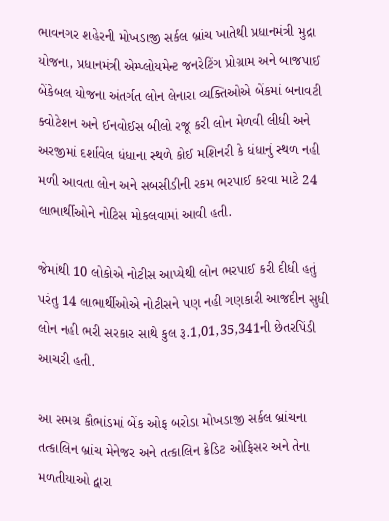ભાવનગર શહેરની મોખડાજી સર્કલ બ્રાંચ ખાતેથી પ્રધાનમંત્રી મુદ્રા યોજના, પ્રધાનમંત્રી એમ્પ્લોયમેન્ટ જનરેટિંગ પ્રોગ્રામ અને બાજપાઈ બેંકેબલ યોજના અંતર્ગત લોન લેનારા વ્યક્તિઓએ બેંકમાં બનાવટી ક્વોટેશન અને ઈનવોઈસ બીલો રજૂ કરી લોન મેળવી લીધી અને અરજીમાં દર્શાવેલ ધંધાના સ્થળે કોઈ મશિનરી કે ધંધાનું સ્થળ નહી મળી આવતા લોન અને સબસીડીની રકમ ભરપાઈ કરવા માટે 24 લાભાર્થીઓને નોટિસ મોકલવામાં આવી હતી.

જેમાંથી 10 લોકોએ નોટીસ આપ્યેથી લોન ભરપાઈ કરી દીધી હતું પરંતુ 14 લાભાર્થીઓએ નોટીસને પણ નહી ગણકારી આજદીન સુધી લોન નહી ભરી સરકાર સાથે કુલ રૂ.1,01,35,341ની છેતરપિંડી આચરી હતી.

આ સમગ્ર કૌભાંડમાં બેંક ઓફ બરોડા મોખડાજી સર્કલ બ્રાંચના તત્કાલિન બ્રાંચ મેનેજર અને તત્કાલિન ક્રેડિટ ઓફિસર અને તેના મળતીયાઓ દ્વારા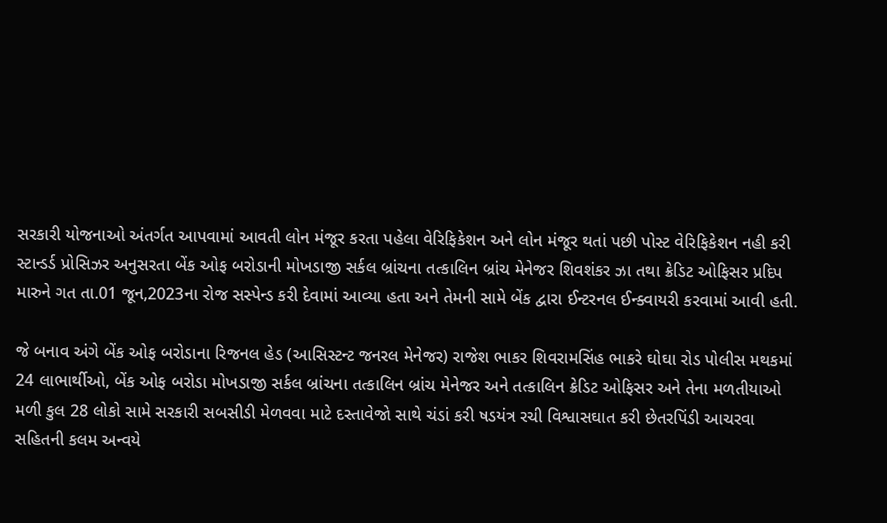સરકારી યોજનાઓ અંતર્ગત આપવામાં આવતી લોન મંજૂર કરતા પહેલા વેરિફિકેશન અને લોન મંજૂર થતાં પછી પોસ્ટ વેરિફિકેશન નહી કરી સ્ટાન્ડર્ડ પ્રોસિઝર અનુસરતા બેંક ઓફ બરોડાની મોખડાજી સર્કલ બ્રાંચના તત્કાલિન બ્રાંચ મેનેજર શિવશંકર ઝા તથા ક્રેડિટ ઓફિસર પ્રદિપ મારુને ગત તા.01 જૂન,2023ના રોજ સસ્પેન્ડ કરી દેવામાં આવ્યા હતા અને તેમની સામે બેંક દ્વારા ઈન્ટરનલ ઈન્ક્વાયરી કરવામાં આવી હતી.

જે બનાવ અંગે બેંક ઓફ બરોડાના રિજનલ હેડ (આસિસ્ટન્ટ જનરલ મેનેજર) રાજેશ ભાકર શિવરામસિંહ ભાકરે ઘોઘા રોડ પોલીસ મથકમાં 24 લાભાર્થીઓ, બેંક ઓફ બરોડા મોખડાજી સર્કલ બ્રાંચના તત્કાલિન બ્રાંચ મેનેજર અને તત્કાલિન ક્રેડિટ ઓફિસર અને તેના મળતીયાઓ મળી કુલ 28 લોકો સામે સરકારી સબસીડી મેળવવા માટે દસ્તાવેજો સાથે ચંડાં કરી ષડયંત્ર રચી વિશ્વાસઘાત કરી છેતરપિંડી આચરવા સહિતની કલમ અન્વયે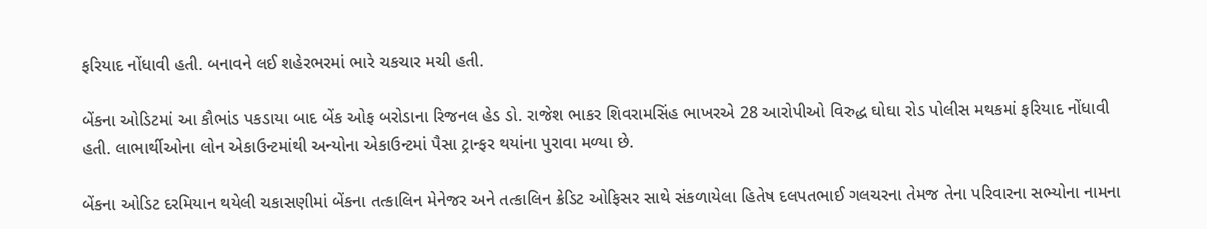ફરિયાદ નોંધાવી હતી. બનાવને લઈ શહેરભરમાં ભારે ચકચાર મચી હતી.

બેંકના ઓડિટમાં આ કૌભાંડ પકડાયા બાદ બેંક ઓફ બરોડાના રિજનલ હેડ ડો. રાજેશ ભાકર શિવરામસિંહ ભાખરએ 28 આરોપીઓ વિરુદ્ધ ઘોઘા રોડ પોલીસ મથકમાં ફરિયાદ નોંધાવી હતી. લાભાર્થીઓના લોન એકાઉન્ટમાંથી અન્યોના એકાઉન્ટમાં પૈસા ટ્રાન્ફર થયાંના પુરાવા મળ્યા છે.

બેંકના ઓડિટ દરમિયાન થયેલી ચકાસણીમાં બેંકના તત્કાલિન મેનેજર અને તત્કાલિન ક્રેડિટ ઓફિસર સાથે સંકળાયેલા હિતેષ દલપતભાઈ ગલચરના તેમજ તેના પરિવારના સભ્યોના નામના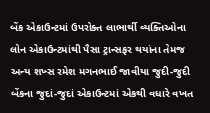બેંક એકાઉન્ટમાં ઉપરોક્ત લાભાર્થી વ્યક્તિઓના લોન એકાઉન્ટમાંથી પૈસા ટ્રાન્સફર થયાંના તેમજ અન્ય શખ્સ રમેશ મગનભાઈ જાવીયા જુદી-જુદી બેંકના જુદાં-જુદાં એકાઉન્ટમાં એકથી વધારે વખત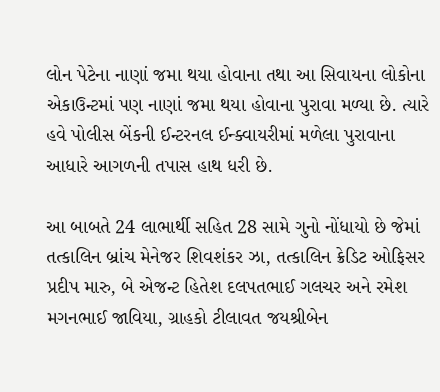લોન પેટેના નાણાં જમા થયા હોવાના તથા આ સિવાયના લોકોના એકાઉન્ટમાં પણ નાણાં જમા થયા હોવાના પુરાવા મળ્યા છે. ત્યારે હવે પોલીસ બેંકની ઈન્ટરનલ ઈન્ક્વાયરીમાં મળેલા પુરાવાના આધારે આગળની તપાસ હાથ ધરી છે.

આ બાબતે 24 લાભાર્થી સહિત 28 સામે ગુનો નોંધાયો છે જેમાં તત્કાલિન બ્રાંચ મેનેજર શિવશંકર ઝા, તત્કાલિન ક્રેડિટ ઓફિસર પ્રદીપ મારુ, બે એજન્ટ હિતેશ દલપતભાઈ ગલચર અને રમેશ મગનભાઈ જાવિયા, ગ્રાહકો ટીલાવત જયશ્રીબેન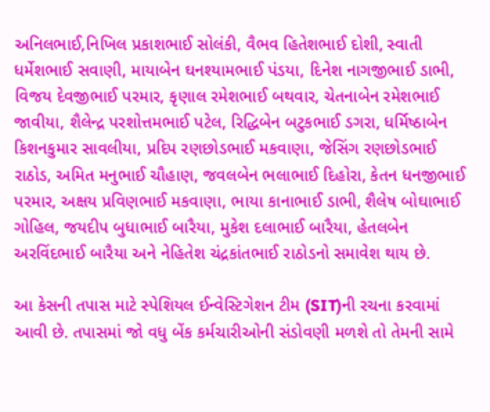અનિલભાઈ,નિખિલ પ્રકાશભાઈ સોલંકી, વૈભવ હિતેશભાઈ દોશી, સ્વાતી ધર્મેશભાઈ સવાણી, માયાબેન ઘનશ્યામભાઈ પંડયા, દિનેશ નાગજીભાઈ ડાભી, વિજય દેવજીભાઈ પરમાર, કૃણાલ રમેશભાઈ બથવાર, ચેતનાબેન રમેશભાઈ જાવીયા, શૈલેન્દ્ર પરશોત્તમભાઈ પટેલ, રિદ્ધિબેન બટુકભાઈ ડગરા, ધર્મિષ્ઠાબેન કિશનકુમાર સાવલીયા, પ્રદિપ રણછોડભાઈ મકવાણા, જેસિંગ રણછોડભાઈ રાઠોડ, અમિત મનુભાઈ ચૌહાણ, જવલબેન ભલાભાઈ દિહોરા, કેતન ધનજીભાઈ પરમાર, અક્ષય પ્રવિણભાઈ મકવાણા, ભાયા કાનાભાઈ ડાભી, શૈલેષ બોઘાભાઈ ગોહિલ, જયદીપ બુધાભાઈ બારૈયા, મુકેશ દલાભાઈ બારૈયા, હેતલબેન અરવિંદભાઈ બારૈયા અને નેહિતેશ ચંદ્રકાંતભાઈ રાઠોડનો સમાવેશ થાય છે.

આ કેસની તપાસ માટે સ્પેશિયલ ઈન્વેસ્ટિગેશન ટીમ (SIT)ની રચના કરવામાં આવી છે. તપાસમાં જો વધુ બેંક કર્મચારીઓની સંડોવણી મળશે તો તેમની સામે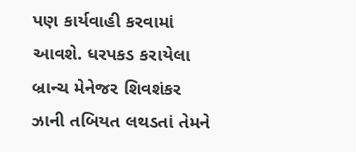પણ કાર્યવાહી કરવામાં આવશે. ધરપકડ કરાયેલા બ્રાન્ચ મેનેજર શિવશંકર ઝાની તબિયત લથડતાં તેમને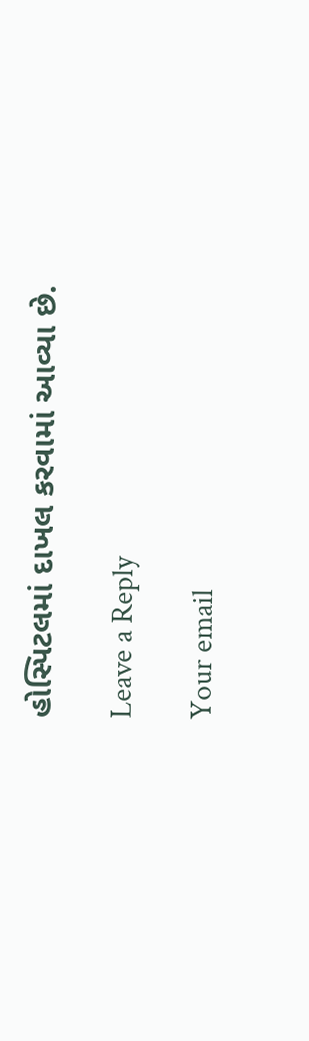હોસ્પિટલમાં દાખલ કરવામાં આવ્યા છે.

Leave a Reply

Your email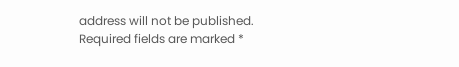address will not be published. Required fields are marked *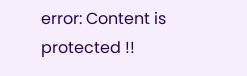error: Content is protected !!